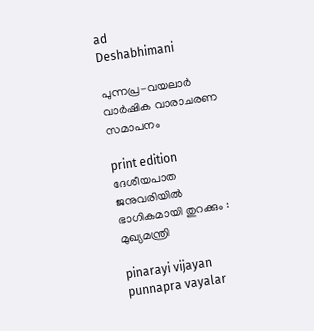ad
Deshabhimani

പുന്നപ്ര-വയലാർ വാർഷിക വാരാചരണ സമാപനം

print edition ദേശീയപാത ജനുവരിയിൽ
ഭാഗികമായി തുറക്കും : മുഖ്യമന്ത്രി

pinarayi vijayan punnapra vayalar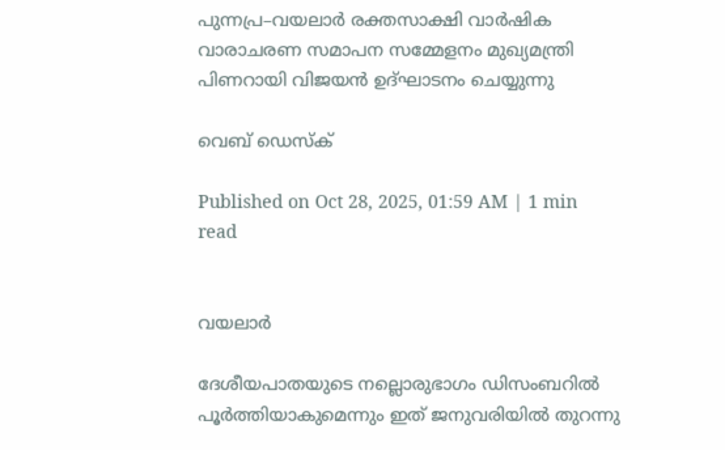പുന്നപ്ര–വയലാർ രക്തസാക്ഷി വാർഷിക വാരാചരണ സമാപന സമ്മേളനം മുഖ്യമന്ത്രി പിണറായി വിജയൻ ഉദ്ഘാടനം ചെയ്യുന്നു

വെബ് ഡെസ്ക്

Published on Oct 28, 2025, 01:59 AM | 1 min read


വയലാർ

ദേശീയപാതയുടെ നല്ലൊരുഭാഗം ഡിസംബറിൽ പൂർത്തിയാകുമെന്നും ഇത് ജനുവരിയിൽ തുറന്നു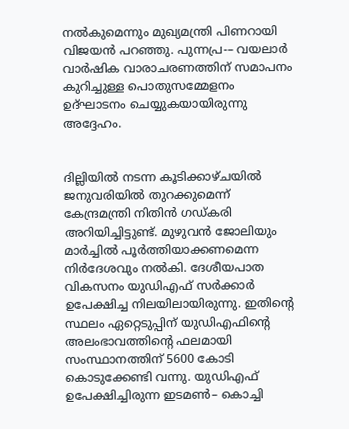നൽകുമെന്നും മുഖ്യമന്ത്രി പിണറായി വിജയൻ പറഞ്ഞു. പുന്നപ്ര-– വയലാർ വാർഷിക വാരാചരണത്തിന് സമാപനം കുറിച്ചുള്ള പൊതുസമ്മേളനം ഉദ്ഘാടനം ചെയ്യുകയായിരുന്നു അദ്ദേഹം.


ദില്ലിയിൽ നടന്ന കൂടിക്കാഴ്ചയിൽ ജനുവരിയിൽ തുറക്കുമെന്ന്‌ കേന്ദ്രമന്ത്രി നിതിൻ ഗഡ്കരി അറിയിച്ചിട്ടുണ്ട്. മുഴുവൻ ജോലിയും മാർച്ചിൽ പൂർത്തിയാക്കണമെന്ന നിർദേശവും നൽകി. ദേശീയപാത വികസനം യുഡിഎഫ് സർക്കാർ ഉപേക്ഷിച്ച നിലയിലായിരുന്നു. ഇതിന്റെ സ്ഥലം ഏറ്റെടുപ്പിന് യുഡിഎഫിന്റെ അലംഭാവത്തിന്റെ ഫലമായി സംസ്ഥാനത്തിന് 5600 കോടി കൊടുക്കേണ്ടി വന്നു. യുഡിഎഫ് ഉപേക്ഷിച്ചിരുന്ന ഇടമൺ– കൊച്ചി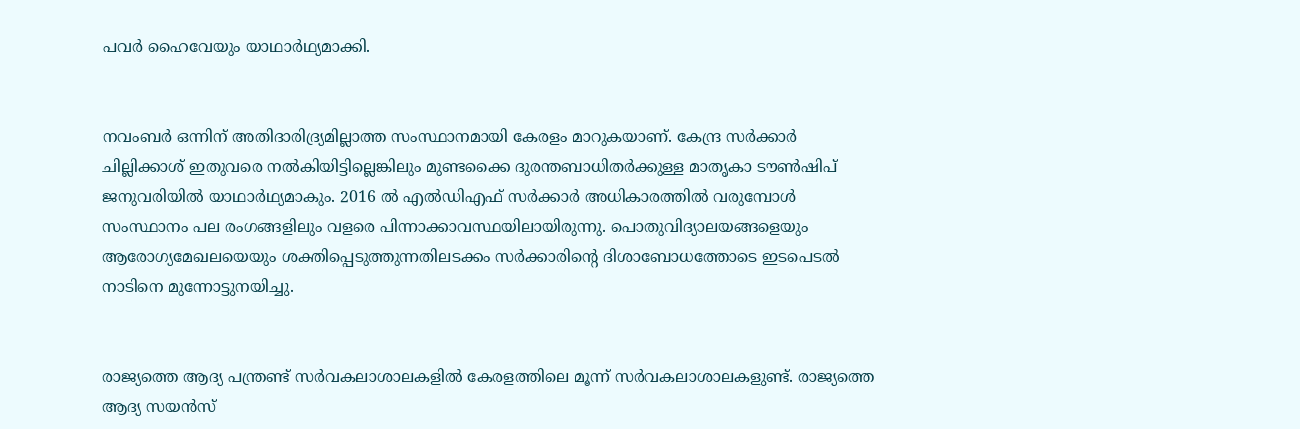പവർ ഹൈവേയും യാഥാർഥ്യമാക്കി.


നവംബർ ഒന്നിന് അതിദാരിദ്ര്യമില്ലാത്ത സംസ്ഥാനമായി കേരളം മാറുകയാണ്. കേന്ദ്ര സർക്കാർ ചില്ലിക്കാശ് ഇതുവരെ നൽകിയിട്ടില്ലെങ്കിലും മുണ്ടക്കൈ ദുരന്തബാധിതർക്കുള്ള മാതൃകാ ടൗൺഷിപ് ജനുവരിയിൽ യാഥാർഥ്യമാകും. 2016 ൽ എൽഡിഎഫ് സർക്കാർ അധികാരത്തിൽ വരുമ്പോൾ സംസ്ഥാനം പല രംഗങ്ങളിലും വളരെ പിന്നാക്കാവസ്ഥയിലായിരുന്നു. പൊതുവിദ്യാലയങ്ങളെയും ആരോഗ്യമേഖലയെയും ശക്തിപ്പെടുത്തുന്നതിലടക്കം സർക്കാരിന്റെ ദിശാബോധത്തോടെ ഇടപെടൽ നാടിനെ മുന്നോട്ടുനയിച്ചു.


രാജ്യത്തെ ആദ്യ പന്ത്രണ്ട് സർവകലാശാലകളിൽ കേരളത്തിലെ മൂന്ന് സർവകലാശാലകളുണ്ട്‌. രാജ്യത്തെ ആദ്യ സയൻസ്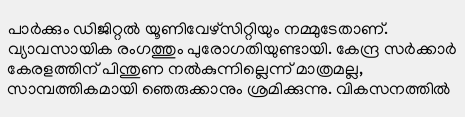പാർക്കും ഡിജിറ്റൽ യൂണിവേഴ്സിറ്റിയും നമ്മുടേതാണ്. വ്യാവസായിക രംഗത്തും പുരോഗതിയുണ്ടായി. കേന്ദ്ര സർക്കാർ കേരളത്തിന്‌ പിന്തുണ നൽകുന്നില്ലെന്ന് മാത്രമല്ല, സാമ്പത്തികമായി ഞെരുക്കാനും ശ്രമിക്കുന്നു. വികസനത്തിൽ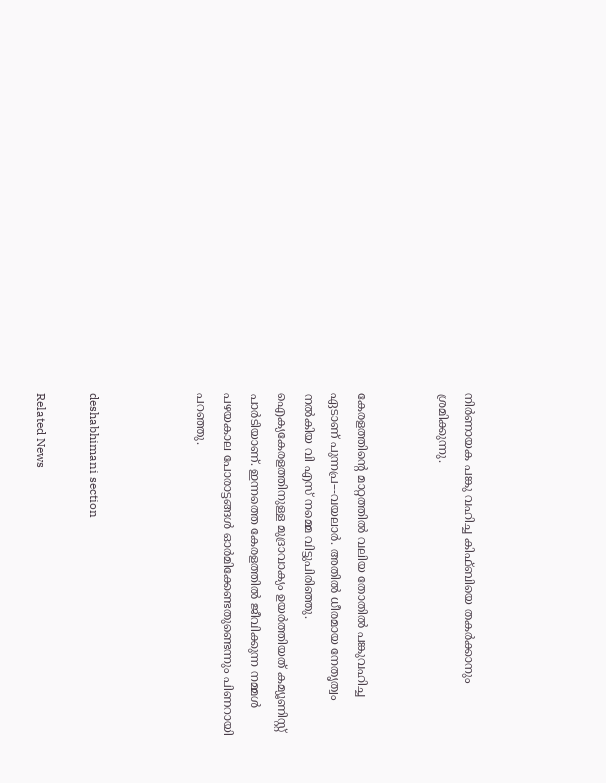നിർണായക പങ്കു വഹിച്ച കിഫ്ബിയെ തകർക്കാനും ശ്രമിക്കുന്നു.


കേരളത്തിന്റെ മാറ്റത്തിൽ വലിയ തോതിൽ പങ്കുവഹിച്ച ഏടാണ് പുന്നപ്ര–-വയലാർ. അതിൽ ധീരമായ നേതൃത്വം നൽകിയ വി എസ് നമ്മെ വിട്ടുപിരിഞ്ഞു. ഐക്യകേരളത്തിനുള്ള മുദ്രാവാക്യം ഉയർത്തിയത് കമ്യൂണിസ്റ്റ് പാർടിയാണ്. ഇന്നത്തെ കേരളത്തിൽ ജീവിക്കുന്ന നമ്മൾ പഴയകാല പോരാട്ടങ്ങൾ ഓർമിക്കേണ്ടതുണ്ടെന്നും പിണറായി പറഞ്ഞു.



deshabhimani section

Related News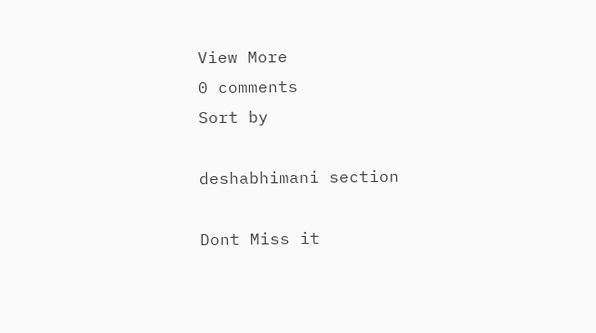View More
0 comments
Sort by

deshabhimani section

Dont Miss it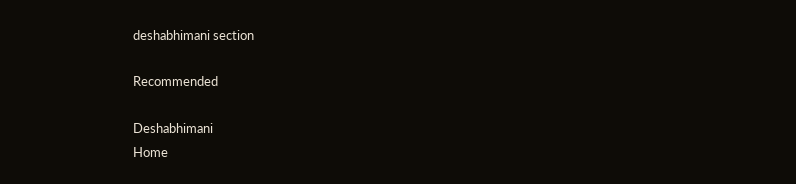deshabhimani section

Recommended

Deshabhimani
Home